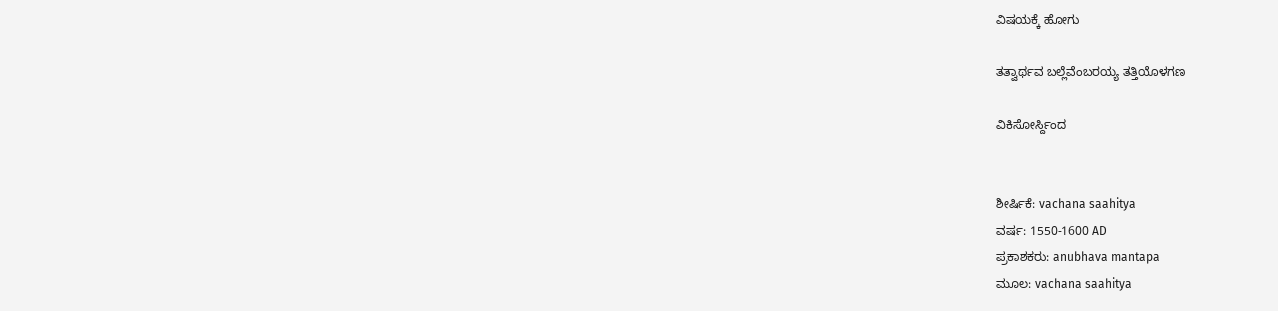ವಿಷಯಕ್ಕೆ ಹೋಗು

ತತ್ವಾರ್ಥವ ಬಲ್ಲೆವೆಂಬರಯ್ಯ ತತ್ತಿಯೊಳಗಣ

ವಿಕಿಸೋರ್ಸ್ದಿಂದ


ಶೀರ್ಷಿಕೆ: vachana saahitya
ವರ್ಷ: 1550-1600 AD
ಪ್ರಕಾಶಕರು: anubhava mantapa
ಮೂಲ: vachana saahitya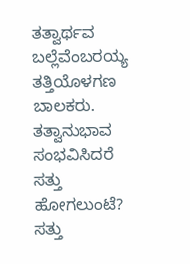ತತ್ವಾರ್ಥವ
ಬಲ್ಲೆವೆಂಬರಯ್ಯ
ತತ್ತಿಯೊಳಗಣ
ಬಾಲಕರು.
ತತ್ವಾನುಭಾವ
ಸಂಭವಿಸಿದರೆ
ಸತ್ತು
ಹೋಗಲುಂಟೆ?
ಸತ್ತು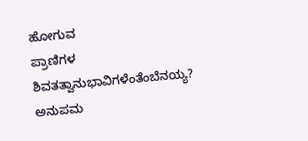ಹೋಗುವ
ಪ್ರಾಣಿಗಳ
ಶಿವತತ್ವಾನುಭಾವಿಗಳೆಂತೆಂಬೆನಯ್ಯ?
ಅನುಪಮ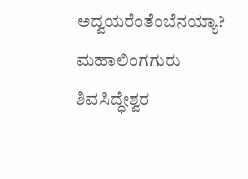ಅದ್ವಯರೆಂತೆಂಬೆನಯ್ಯಾ?
ಮಹಾಲಿಂಗಗುರು
ಶಿವಸಿದ್ಧೇಶ್ವರ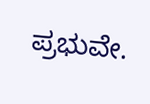ಪ್ರಭುವೇ.